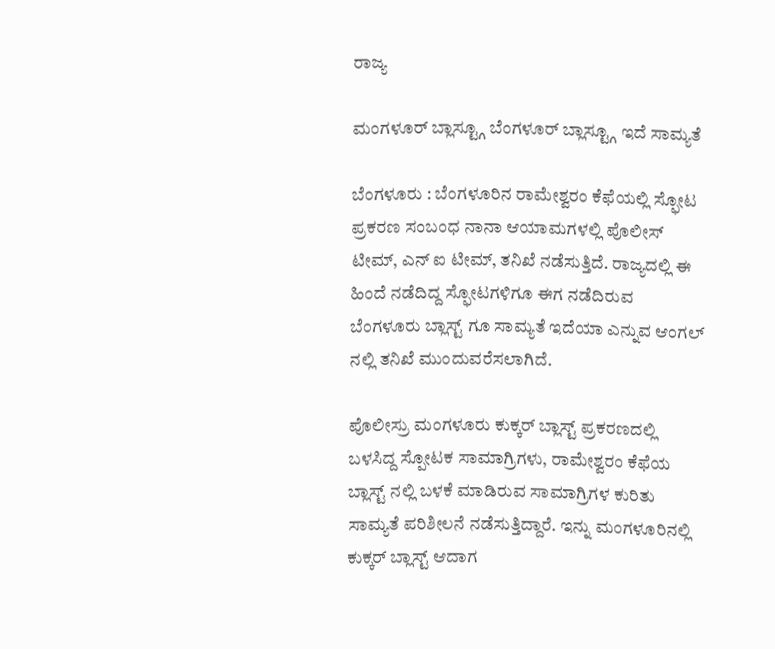ರಾಜ್ಯ

ಮಂಗಳೂರ್ ಬ್ಲಾಸ್ಟ್ಗೂ ಬೆಂಗಳೂರ್ ಬ್ಲಾಸ್ಟ್ಗೂ ಇದೆ ಸಾಮ್ಯತೆ

ಬೆಂಗಳೂರು : ಬೆಂಗಳೂರಿನ ರಾಮೇಶ್ವರಂ ಕೆಫೆಯಲ್ಲಿ ಸ್ಫೋಟ ಪ್ರಕರಣ ಸಂಬಂಧ ನಾನಾ ಆಯಾಮಗಳಲ್ಲಿ ಪೊಲೀಸ್ ಟೀಮ್, ಎನ್ ಐ ಟೀಮ್, ತನಿಖೆ ನಡೆಸುತ್ತಿದೆ. ರಾಜ್ಯದಲ್ಲಿ ಈ ಹಿಂದೆ ನಡೆದಿದ್ದ ಸ್ಫೋಟಗಳಿಗೂ ಈಗ ನಡೆದಿರುವ ಬೆಂಗಳೂರು ಬ್ಲಾಸ್ಟ್ ಗೂ ಸಾಮ್ಯತೆ ಇದೆಯಾ ಎನ್ನುವ ಆಂಗಲ್ ನಲ್ಲಿ ತನಿಖೆ ಮುಂದುವರೆಸಲಾಗಿದೆ.

ಪೊಲೀಸ್ರು ಮಂಗಳೂರು ಕುಕ್ಕರ್ ಬ್ಲಾಸ್ಟ್ ಪ್ರಕರಣದಲ್ಲಿ ಬಳಸಿದ್ದ ಸ್ಪೋಟಕ ಸಾಮಾಗ್ರಿಗಳು, ರಾಮೇಶ್ವರಂ ಕೆಫೆಯ ಬ್ಲಾಸ್ಟ್ ನಲ್ಲಿ ಬಳಕೆ ಮಾಡಿರುವ ಸಾಮಾಗ್ರಿಗಳ ಕುರಿತು ಸಾಮ್ಯತೆ ಪರಿಶೀಲನೆ ನಡೆಸುತ್ತಿದ್ದಾರೆ. ಇನ್ನು ಮಂಗಳೂರಿನಲ್ಲಿ ಕುಕ್ಕರ್ ಬ್ಲಾಸ್ಟ್ ಆದಾಗ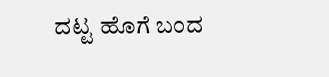ದಟ್ಟ ಹೊಗೆ ಬಂದ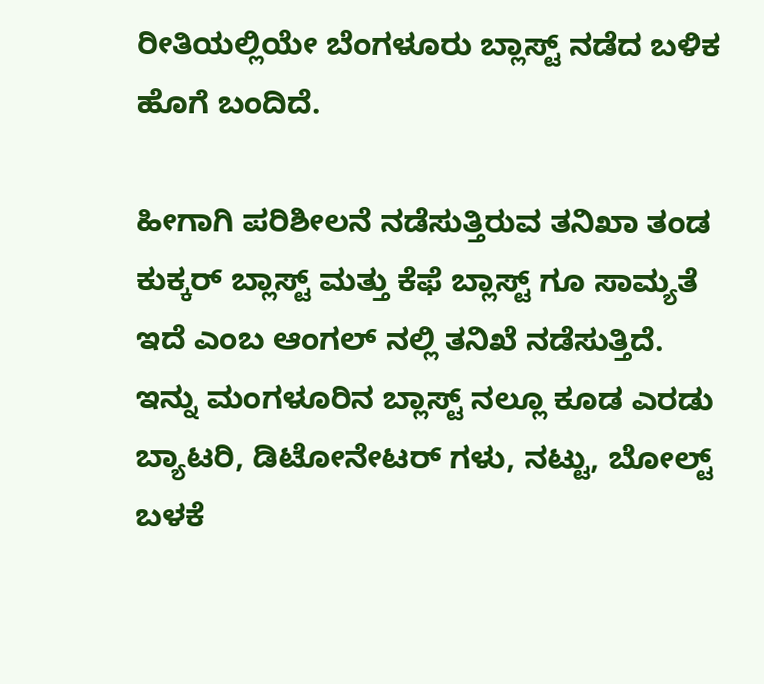ರೀತಿಯಲ್ಲಿಯೇ ಬೆಂಗಳೂರು ಬ್ಲಾಸ್ಟ್ ನಡೆದ ಬಳಿಕ ಹೊಗೆ ಬಂದಿದೆ.

ಹೀಗಾಗಿ ಪರಿಶೀಲನೆ ನಡೆಸುತ್ತಿರುವ ತನಿಖಾ ತಂಡ ಕುಕ್ಕರ್ ಬ್ಲಾಸ್ಟ್ ಮತ್ತು ಕೆಫೆ ಬ್ಲಾಸ್ಟ್ ಗೂ ಸಾಮ್ಯತೆ ಇದೆ ಎಂಬ ಆಂಗಲ್ ನಲ್ಲಿ ತನಿಖೆ ನಡೆಸುತ್ತಿದೆ. ಇನ್ನು ಮಂಗಳೂರಿನ ಬ್ಲಾಸ್ಟ್ ನಲ್ಲೂ ಕೂಡ ಎರಡು ಬ್ಯಾಟರಿ, ಡಿಟೋನೇಟರ್ ಗಳು, ನಟ್ಟು, ಬೋಲ್ಟ್ ಬಳಕೆ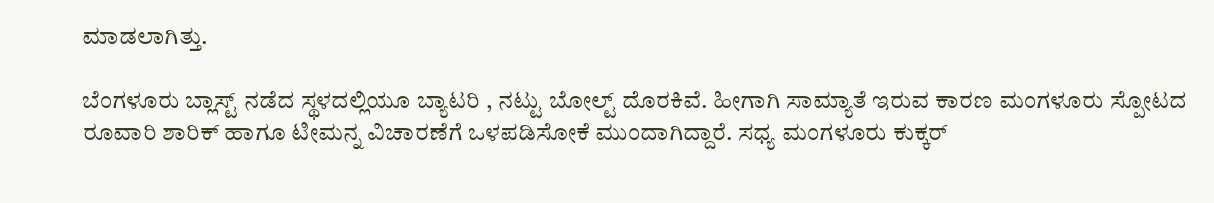ಮಾಡಲಾಗಿತ್ತು.

ಬೆಂಗಳೂರು ಬ್ಲಾಸ್ಟ್ ನಡೆದ ಸ್ಥಳದಲ್ಲಿಯೂ ಬ್ಯಾಟರಿ , ನಟ್ಟು ಬೋಲ್ಟ್ ದೊರಕಿವೆ. ಹೀಗಾಗಿ ಸಾಮ್ಯಾತೆ ಇರುವ ಕಾರಣ ಮಂಗಳೂರು ಸ್ಪೋಟದ ರೂವಾರಿ ಶಾರಿಕ್ ಹಾಗೂ ಟೀಮನ್ನ ವಿಚಾರಣೆಗೆ ಒಳಪಡಿಸೋಕೆ ಮುಂದಾಗಿದ್ದಾರೆ. ಸಧ್ಯ ಮಂಗಳೂರು ಕುಕ್ಕರ್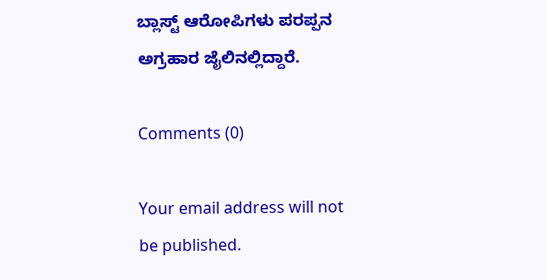ಬ್ಲಾಸ್ಟ್ ಆರೋಪಿಗಳು ಪರಪ್ಪನ ಅಗ್ರಹಾರ ಜೈಲಿನಲ್ಲಿದ್ದಾರೆ.

Comments (0)

Your email address will not be published.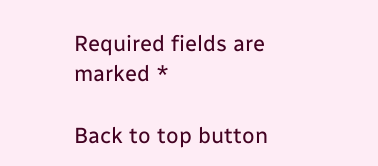Required fields are marked *

Back to top button